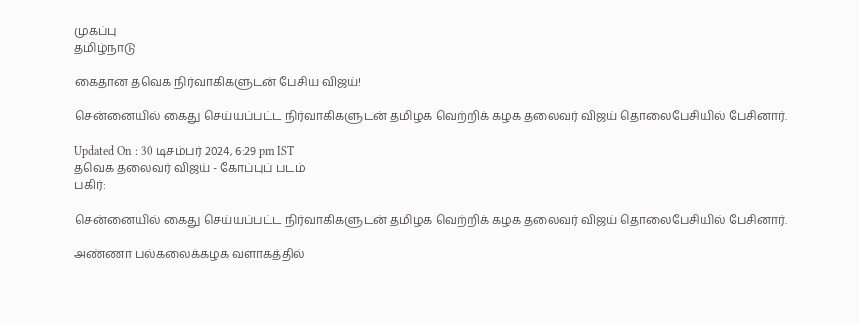முகப்பு
தமிழ்நாடு

கைதான தவெக நிர்வாகிகளுடன் பேசிய விஜய்!

சென்னையில் கைது செய்யப்பட்ட நிர்வாகிகளுடன் தமிழக வெற்றிக் கழக தலைவர் விஜய் தொலைபேசியில் பேசினார்.

Updated On : 30 டிசம்பர் 2024, 6:29 pm IST
தவெக தலைவர் விஜய் - கோப்புப் படம்
பகிர்:

சென்னையில் கைது செய்யப்பட்ட நிர்வாகிகளுடன் தமிழக வெற்றிக் கழக தலைவர் விஜய் தொலைபேசியில் பேசினார்.

அண்ணா பல்கலைக்கழக வளாகத்தில்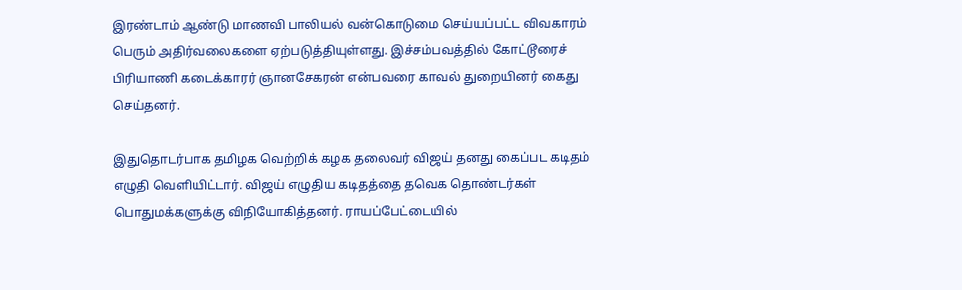இரண்டாம் ஆண்டு மாணவி பாலியல் வன்கொடுமை செய்யப்பட்ட விவகாரம் பெரும் அதிர்வலைகளை ஏற்படுத்தியுள்ளது. இச்சம்பவத்தில் கோட்டூரைச் பிரியாணி கடைக்காரர் ஞானசேகரன் என்பவரை காவல் துறையினர் கைது செய்தனர்.

இதுதொடர்பாக தமிழக வெற்றிக் கழக தலைவர் விஜய் தனது கைப்பட கடிதம் எழுதி வெளியிட்டார். விஜய் எழுதிய கடிதத்தை தவெக தொண்டர்கள் பொதுமக்களுக்கு விநியோகித்தனர். ராயப்பேட்டையில்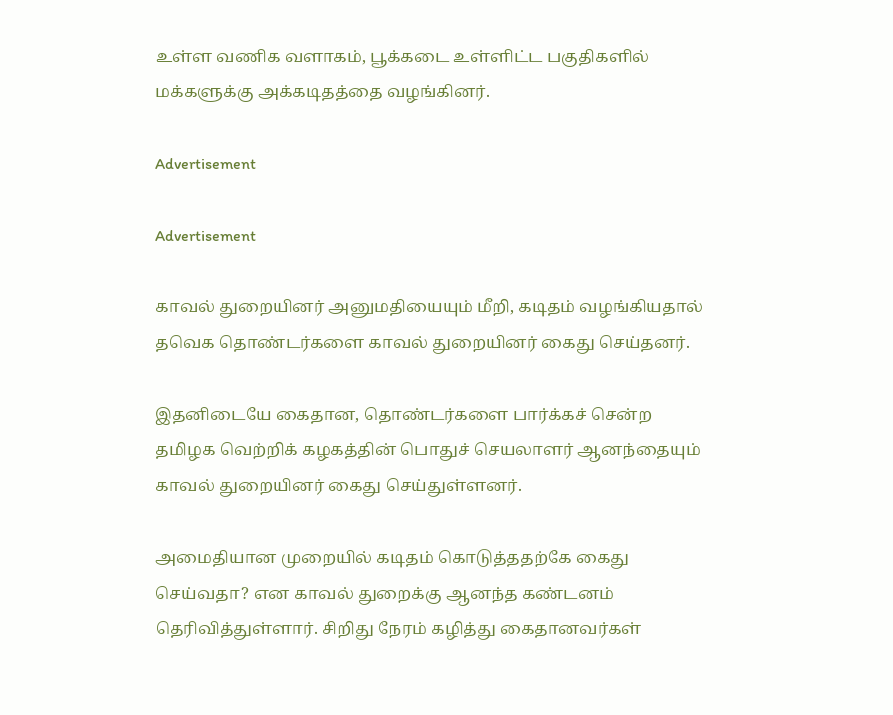உள்ள வணிக வளாகம், பூக்கடை உள்ளிட்ட பகுதிகளில் மக்களுக்கு அக்கடிதத்தை வழங்கினர்.

Advertisement

Advertisement

காவல் துறையினர் அனுமதியையும் மீறி, கடிதம் வழங்கியதால் தவெக தொண்டர்களை காவல் துறையினர் கைது செய்தனர்.

இதனிடையே கைதான, தொண்டர்களை பார்க்கச் சென்ற தமிழக வெற்றிக் கழகத்தின் பொதுச் செயலாளர் ஆனந்தையும் காவல் துறையினர் கைது செய்துள்ளனர்.

அமைதியான முறையில் கடிதம் கொடுத்ததற்கே கைது செய்வதா? என காவல் துறைக்கு ஆனந்த கண்டனம் தெரிவித்துள்ளார். சிறிது நேரம் கழித்து கைதானவர்கள்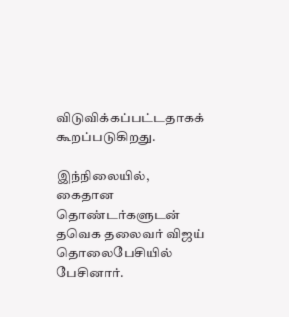விடுவிக்கப்பட்டதாகக் கூறப்படுகிறது.

இந்நிலையில், கைதான தொண்டர்களுடன் தவெக தலைவர் விஜய் தொலைபேசியில் பேசினார்.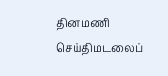தினமணி செய்திமடலைப்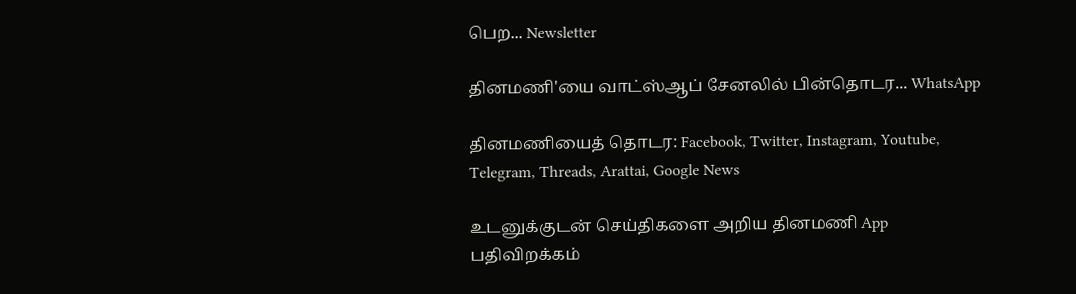பெற... Newsletter

தினமணி'யை வாட்ஸ்ஆப் சேனலில் பின்தொடர... WhatsApp

தினமணியைத் தொடர: Facebook, Twitter, Instagram, Youtube, Telegram, Threads, Arattai, Google News

உடனுக்குடன் செய்திகளை அறிய தினமணி App பதிவிறக்கம்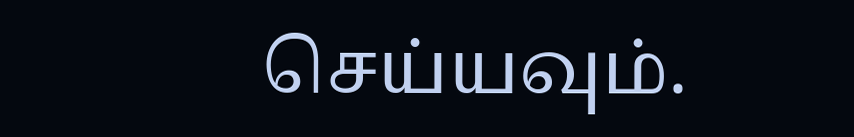செய்யவும்.